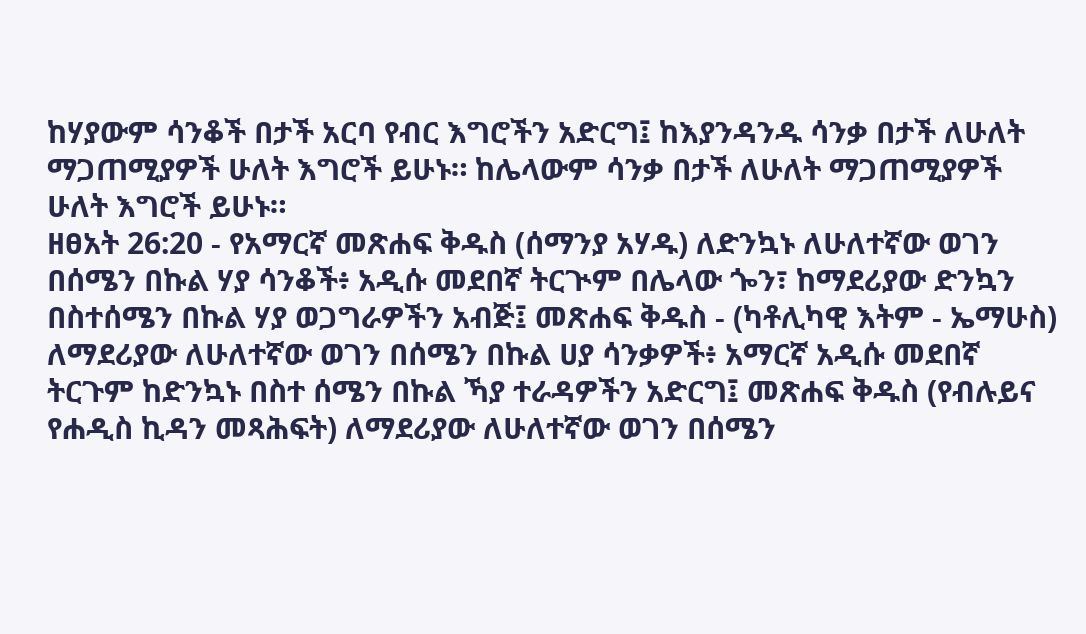ከሃያውም ሳንቆች በታች አርባ የብር እግሮችን አድርግ፤ ከእያንዳንዱ ሳንቃ በታች ለሁለት ማጋጠሚያዎች ሁለት እግሮች ይሁኑ። ከሌላውም ሳንቃ በታች ለሁለት ማጋጠሚያዎች ሁለት እግሮች ይሁኑ።
ዘፀአት 26:20 - የአማርኛ መጽሐፍ ቅዱስ (ሰማንያ አሃዱ) ለድንኳኑ ለሁለተኛው ወገን በሰሜን በኩል ሃያ ሳንቆች፥ አዲሱ መደበኛ ትርጒም በሌላው ጐን፣ ከማደሪያው ድንኳን በስተሰሜን በኩል ሃያ ወጋግራዎችን አብጅ፤ መጽሐፍ ቅዱስ - (ካቶሊካዊ እትም - ኤማሁስ) ለማደሪያው ለሁለተኛው ወገን በሰሜን በኩል ሀያ ሳንቃዎች፥ አማርኛ አዲሱ መደበኛ ትርጉም ከድንኳኑ በስተ ሰሜን በኩል ኻያ ተራዳዎችን አድርግ፤ መጽሐፍ ቅዱስ (የብሉይና የሐዲስ ኪዳን መጻሕፍት) ለማደሪያው ለሁለተኛው ወገን በሰሜን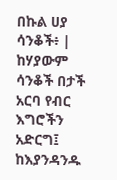በኩል ሀያ ሳንቆች፥ |
ከሃያውም ሳንቆች በታች አርባ የብር እግሮችን አድርግ፤ ከእያንዳንዱ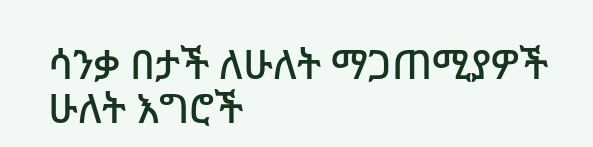ሳንቃ በታች ለሁለት ማጋጠሚያዎች ሁለት እግሮች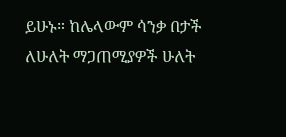ይሁኑ። ከሌላውም ሳንቃ በታች ለሁለት ማጋጠሚያዎች ሁለት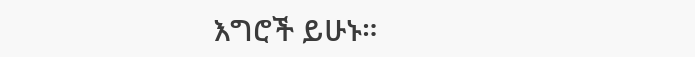እግሮች ይሁኑ።